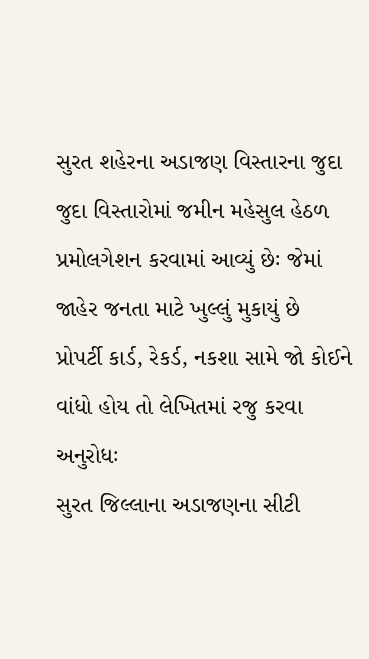સુરત શહેરના અડાજણ વિસ્તારના જુદા જુદા વિસ્તારોમાં જમીન મહેસુલ હેઠળ પ્રમોલગેશન કરવામાં આવ્યું છેઃ જેમાં જાહેર જનતા માટે ખુલ્લું મુકાયું છે
પ્રોપર્ટી કાર્ડ, રેકર્ડ, નકશા સામે જો કોઈને વાંધો હોય તો લેખિતમાં રજુ કરવા અનુરોધઃ
સુરત જિલ્લાના અડાજણના સીટી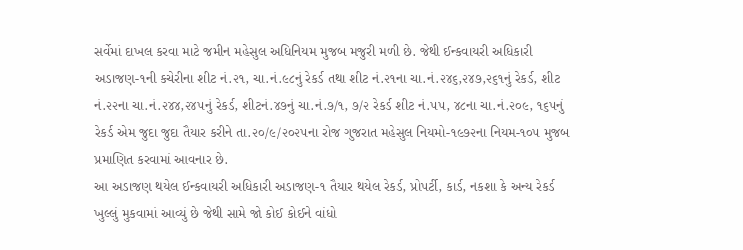સર્વેમાં દાખલ કરવા માટે જમીન મહેસુલ અધિનિયમ મુજબ મજુરી મળી છે. જેથી ઈન્કવાયરી અધિકારી અડાજણ-૧ની કચેરીના શીટ નં.૨૧, ચા.નં.૯૮નું રેકર્ડ તથા શીટ નં.૨૧ના ચા.નં.૨૪૬,૨૪૭,૨૬૧નું રેકર્ડ, શીટ નં.૨૨ના ચા.નં.૨૪૪,૨૪૫નું રેકર્ડ, શીટનં.૪૭નું ચા.નં.૭/૧, ૭/૨ રેકર્ડ શીટ નં.૫૫, ૪૮ના ચા.નં.૨૦૯, ૧૬૫નું રેકર્ડ એમ જુદા જુદા તૈયાર કરીને તા.૨૦/૯/૨૦૨૫ના રોજ ગુજરાત મહેસુલ નિયમો-૧૯૭૨ના નિયમ-૧૦૫ મુજબ પ્રમાણિત કરવામાં આવનાર છે.
આ અડાજણ થયેલ ઈન્કવાયરી અધિકારી અડાજણ-૧ તૈયાર થયેલ રેકર્ડ, પ્રોપર્ટી, કાર્ડ, નકશા કે અન્ય રેકર્ડ ખુલ્લું મુકવામાં આવ્યું છે જેથી સામે જો કોઈ કોઈને વાંધો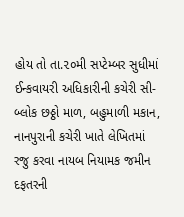હોય તો તા.૨૦મી સપ્ટેમ્બર સુધીમાં ઈન્કવાયરી અધિકારીની કચેરી સી-બ્લોક છઠ્ઠો માળ, બહુમાળી મકાન, નાનપુરાની કચેરી ખાતે લેખિતમાં રજુ કરવા નાયબ નિયામક જમીન દફતરની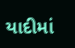યાદીમાં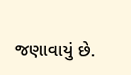જણાવાયું છે.